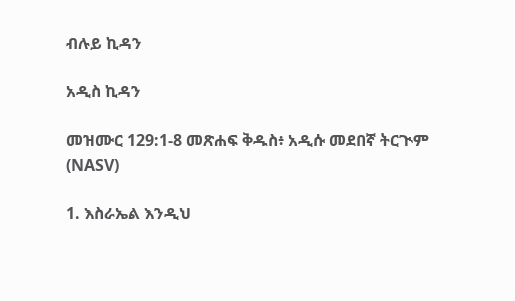ብሉይ ኪዳን

አዲስ ኪዳን

መዝሙር 129:1-8 መጽሐፍ ቅዱስ፥ አዲሱ መደበኛ ትርጒም (NASV)

1. እስራኤል እንዲህ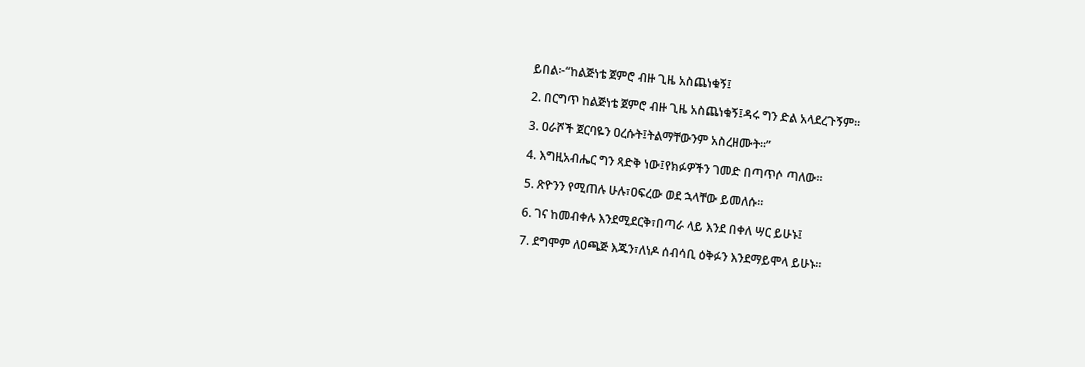ይበል፦“ከልጅነቴ ጀምሮ ብዙ ጊዜ አስጨነቁኝ፤

2. በርግጥ ከልጅነቴ ጀምሮ ብዙ ጊዜ አስጨነቁኝ፤ዳሩ ግን ድል አላደረጉኝም።

3. ዐራሾች ጀርባዬን ዐረሱት፤ትልማቸውንም አስረዘሙት።”

4. እግዚአብሔር ግን ጻድቅ ነው፤የክፉዎችን ገመድ በጣጥሶ ጣለው።

5. ጽዮንን የሚጠሉ ሁሉ፣ዐፍረው ወደ ኋላቸው ይመለሱ።

6. ገና ከመብቀሉ እንደሚደርቅ፣በጣራ ላይ እንደ በቀለ ሣር ይሁኑ፤

7. ደግሞም ለዐጫጅ እጁን፣ለነዶ ሰብሳቢ ዕቅፉን እንደማይሞላ ይሁኑ።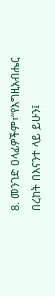8. መንገድ ዐላፊዎችም፣“የእግዚአብሔር በረከት በእናንተ ላይ ይሁን፤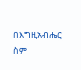በእግዚአብሔር ስም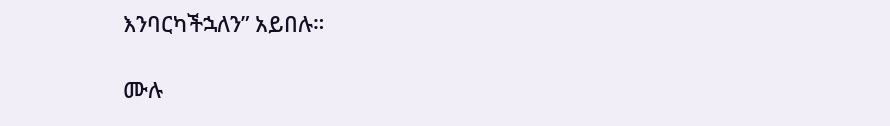እንባርካችኋለን” አይበሉ።

ሙሉ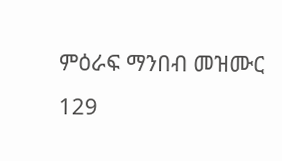ምዕራፍ ማንበብ መዝሙር 129